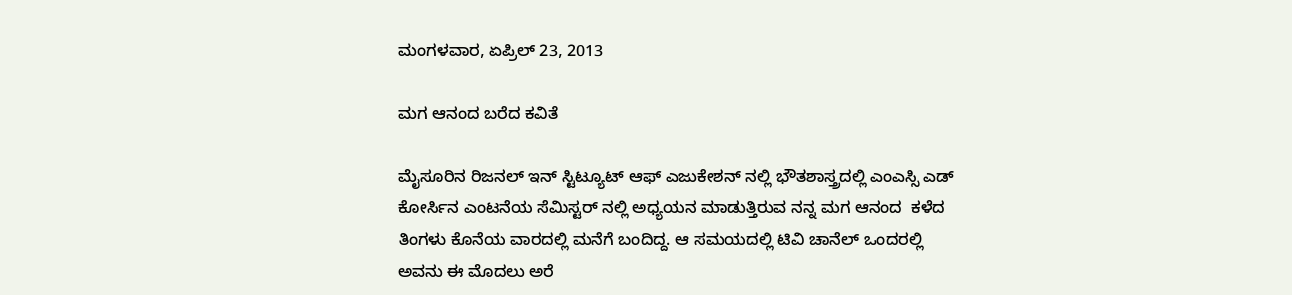ಮಂಗಳವಾರ, ಏಪ್ರಿಲ್ 23, 2013

ಮಗ ಆನಂದ ಬರೆದ ಕವಿತೆ

ಮೈಸೂರಿನ ರಿಜನಲ್ ಇನ್ ಸ್ಟಿಟ್ಯೂಟ್ ಆಫ್ ಎಜುಕೇಶನ್ ನಲ್ಲಿ ಭೌತಶಾಸ್ತ್ರದಲ್ಲಿ ಎಂಎಸ್ಸಿ ಎಡ್ ಕೋರ್ಸಿನ ಎಂಟನೆಯ ಸೆಮಿಸ್ಟರ್ ನಲ್ಲಿ ಅಧ್ಯಯನ ಮಾಡುತ್ತಿರುವ ನನ್ನ ಮಗ ಆನಂದ  ಕಳೆದ ತಿಂಗಳು ಕೊನೆಯ ವಾರದಲ್ಲಿ ಮನೆಗೆ ಬಂದಿದ್ದ. ಆ ಸಮಯದಲ್ಲಿ ಟಿವಿ ಚಾನೆಲ್‍ ಒಂದರಲ್ಲಿ ಅವನು ಈ ಮೊದಲು ಅರೆ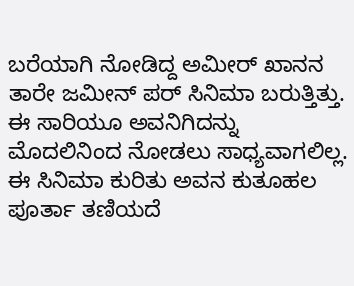ಬರೆಯಾಗಿ ನೋಡಿದ್ದ ಅಮೀರ್ ಖಾನನ ತಾರೇ ಜಮೀನ್ ಪರ್ ಸಿನಿಮಾ ಬರುತ್ತಿತ್ತು. ಈ ಸಾರಿಯೂ ಅವನಿಗಿದನ್ನು ಮೊದಲಿನಿಂದ ನೋಡಲು ಸಾಧ್ಯವಾಗಲಿಲ್ಲ. ಈ ಸಿನಿಮಾ ಕುರಿತು ಅವನ ಕುತೂಹಲ ಪೂರ್ತಾ ತಣಿಯದೆ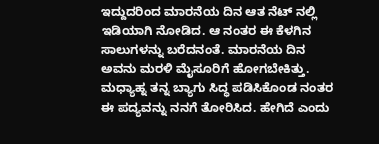ಇದ್ದುದರಿಂದ ಮಾರನೆಯ ದಿನ ಆತ ನೆಟ್ ನಲ್ಲಿ ಇಡಿಯಾಗಿ ನೋಡಿದ. ಆ ನಂತರ ಈ ಕೆಳಗಿನ ಸಾಲುಗಳನ್ನು ಬರೆದನಂತೆ. ಮಾರನೆಯ ದಿನ ಅವನು ಮರಳಿ ಮೈಸೂರಿಗೆ ಹೋಗಬೇಕಿತ್ತು. ಮಧ್ಯಾಹ್ನ ತನ್ನ ಬ್ಯಾಗು ಸಿದ್ಧ ಪಡಿಸಿಕೊಂಡ ನಂತರ ಈ ಪದ್ಯವನ್ನು ನನಗೆ ತೋರಿಸಿದ. ಹೇಗಿದೆ ಎಂದು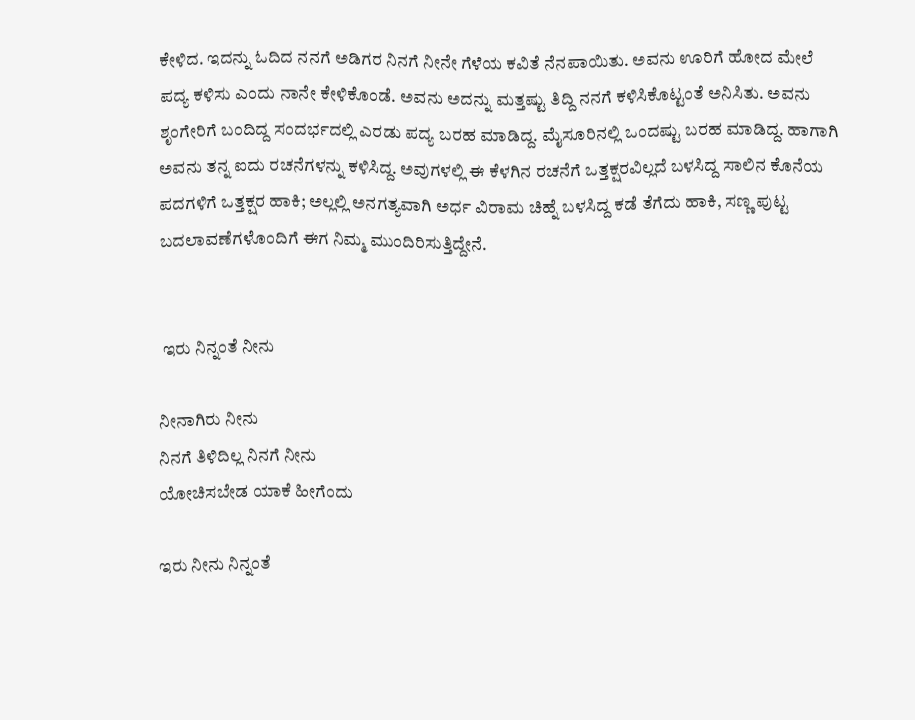ಕೇಳಿದ. ಇದನ್ನು ಓದಿದ ನನಗೆ ಅಡಿಗರ ನಿನಗೆ ನೀನೇ ಗೆಳೆಯ ಕವಿತೆ ನೆನಪಾಯಿತು. ಅವನು ಊರಿಗೆ ಹೋದ ಮೇಲೆ ಪದ್ಯ ಕಳಿಸು ಎಂದು ನಾನೇ ಕೇಳಿಕೊಂಡೆ. ಅವನು ಅದನ್ನು ಮತ್ತಷ್ಟು ತಿದ್ದಿ ನನಗೆ ಕಳಿಸಿಕೊಟ್ಟಂತೆ ಅನಿಸಿತು. ಅವನು ಶೃಂಗೇರಿಗೆ ಬಂದಿದ್ದ ಸಂದರ್ಭದಲ್ಲಿ ಎರಡು ಪದ್ಯ ಬರಹ ಮಾಡಿದ್ದ. ಮೈಸೂರಿನಲ್ಲಿ ಒಂದಷ್ಟು ಬರಹ ಮಾಡಿದ್ದ. ಹಾಗಾಗಿ ಅವನು ತನ್ನ ಐದು ರಚನೆಗಳನ್ನು ಕಳಿಸಿದ್ದ. ಅವುಗಳಲ್ಲಿ ಈ ಕೆಳಗಿನ ರಚನೆಗೆ ಒತ್ತಕ್ಷರವಿಲ್ಲದೆ ಬಳಸಿದ್ದ ಸಾಲಿನ ಕೊನೆಯ ಪದಗಳಿಗೆ ಒತ್ತಕ್ಷರ ಹಾಕಿ; ಅಲ್ಲಲ್ಲಿ ಅನಗತ್ಯವಾಗಿ ಅರ್ಧ ವಿರಾಮ ಚಿಹ್ನೆ ಬಳಸಿದ್ದ ಕಡೆ ತೆಗೆದು ಹಾಕಿ, ಸಣ್ಣ ಪುಟ್ಟ ಬದಲಾವಣೆಗಳೊಂದಿಗೆ ಈಗ ನಿಮ್ಮ ಮುಂದಿರಿಸುತ್ತಿದ್ದೇನೆ.


 ಇರು ನಿನ್ನಂತೆ ನೀನು

ನೀನಾಗಿರು ನೀನು
ನಿನಗೆ ತಿಳಿದಿಲ್ಲ ನಿನಗೆ ನೀನು
ಯೋಚಿಸಬೇಡ ಯಾಕೆ ಹೀಗೆಂದು

ಇರು ನೀನು ನಿನ್ನಂತೆ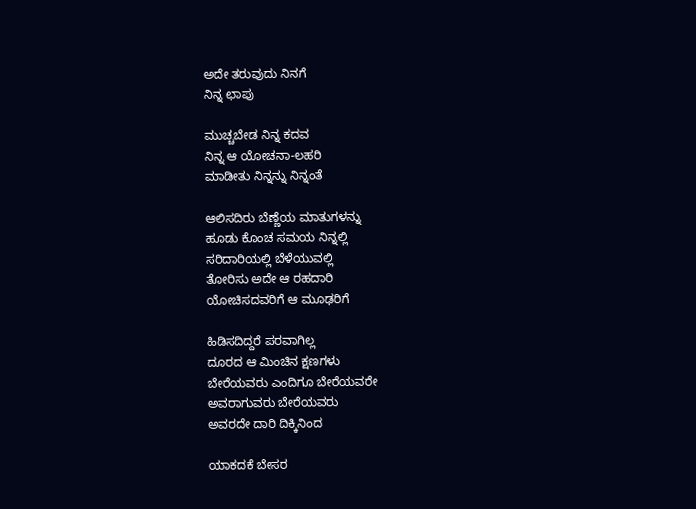ಅದೇ ತರುವುದು ನಿನಗೆ
ನಿನ್ನ ಛಾಪು

ಮುಚ್ಚಬೇಡ ನಿನ್ನ ಕದವ
ನಿನ್ನ ಆ ಯೋಚನಾ-ಲಹರಿ
ಮಾಡೀತು ನಿನ್ನನ್ನು ನಿನ್ನಂತೆ

ಆಲಿಸದಿರು ಬೆಣ್ಣೆಯ ಮಾತುಗಳನ್ನು
ಹೂಡು ಕೊಂಚ ಸಮಯ ನಿನ್ನಲ್ಲಿ
ಸರಿದಾರಿಯಲ್ಲಿ ಬೆಳೆಯುವಲ್ಲಿ
ತೋರಿಸು ಅದೇ ಆ ರಹದಾರಿ
ಯೋಚಿಸದವರಿಗೆ ಆ ಮೂಢರಿಗೆ

ಹಿಡಿಸದಿದ್ದರೆ ಪರವಾಗಿಲ್ಲ
ದೂರದ ಆ ಮಿಂಚಿನ ಕ್ಷಣಗಳು
ಬೇರೆಯವರು ಎಂದಿಗೂ ಬೇರೆಯವರೇ
ಅವರಾಗುವರು ಬೇರೆಯವರು
ಅವರದೇ ದಾರಿ ದಿಕ್ಕಿನಿಂದ

ಯಾಕದಕೆ ಬೇಸರ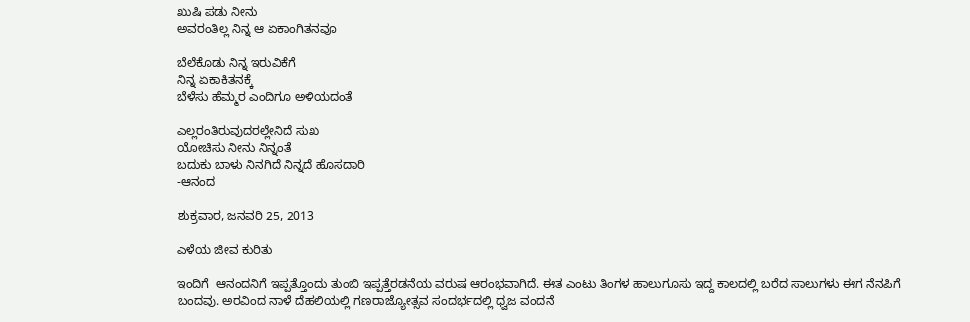ಖುಷಿ ಪಡು ನೀನು
ಅವರಂತಿಲ್ಲ ನಿನ್ನ ಆ ಏಕಾಂಗಿತನವೂ

ಬೆಲೆಕೊಡು ನಿನ್ನ ಇರುವಿಕೆಗೆ
ನಿನ್ನ ಏಕಾಕಿತನಕ್ಕೆ
ಬೆಳೆಸು ಹೆಮ್ಮರ ಎಂದಿಗೂ ಅಳಿಯದಂತೆ

ಎಲ್ಲರಂತಿರುವುದರಲ್ಲೇನಿದೆ ಸುಖ
ಯೋಚಿಸು ನೀನು ನಿನ್ನಂತೆ
ಬದುಕು ಬಾಳು ನಿನಗಿದೆ ನಿನ್ನದೆ ಹೊಸದಾರಿ
-ಆನಂದ

ಶುಕ್ರವಾರ, ಜನವರಿ 25, 2013

ಎಳೆಯ ಜೀವ ಕುರಿತು

ಇಂದಿಗೆ  ಆನಂದನಿಗೆ ಇಪ್ಪತ್ತೊಂದು ತುಂಬಿ ಇಪ್ಪತ್ತೆರಡನೆಯ ವರುಷ ಆರಂಭವಾಗಿದೆ. ಈತ ಎಂಟು ತಿಂಗಳ ಹಾಲುಗೂಸು ಇದ್ದ ಕಾಲದಲ್ಲಿ ಬರೆದ ಸಾಲುಗಳು ಈಗ ನೆನಪಿಗೆ ಬಂದವು. ಅರವಿಂದ ನಾಳೆ ದೆಹಲಿಯಲ್ಲಿ ಗಣರಾಜ್ಯೋತ್ಸವ ಸಂದರ್ಭದಲ್ಲಿ ಧ್ವಜ ವಂದನೆ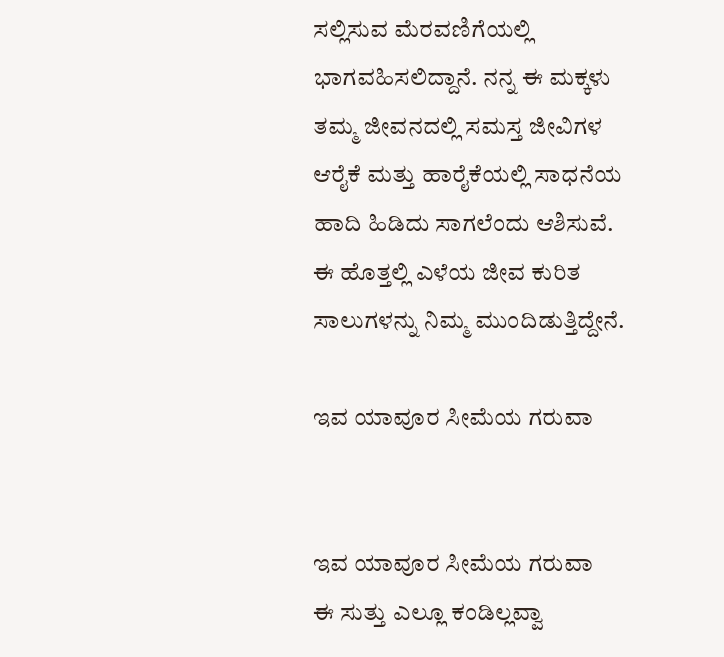ಸಲ್ಲಿಸುವ ಮೆರವಣಿಗೆಯಲ್ಲಿ ಭಾಗವಹಿಸಲಿದ್ದಾನೆ. ನನ್ನ ಈ ಮಕ್ಕಳು ತಮ್ಮ ಜೀವನದಲ್ಲಿ ಸಮಸ್ತ ಜೀವಿಗಳ ಆರೈಕೆ ಮತ್ತು ಹಾರೈಕೆಯಲ್ಲಿ ಸಾಧನೆಯ ಹಾದಿ ಹಿಡಿದು ಸಾಗಲೆಂದು ಆಶಿಸುವೆ. ಈ ಹೊತ್ತಲ್ಲಿ ಎಳೆಯ ಜೀವ ಕುರಿತ ಸಾಲುಗಳನ್ನು ನಿಮ್ಮ ಮುಂದಿಡುತ್ತಿದ್ದೇನೆ.

ಇವ ಯಾವೂರ ಸೀಮೆಯ ಗರುವಾ


ಇವ ಯಾವೂರ ಸೀಮೆಯ ಗರುವಾ
ಈ ಸುತ್ತು ಎಲ್ಲೂ ಕಂಡಿಲ್ಲವ್ವಾ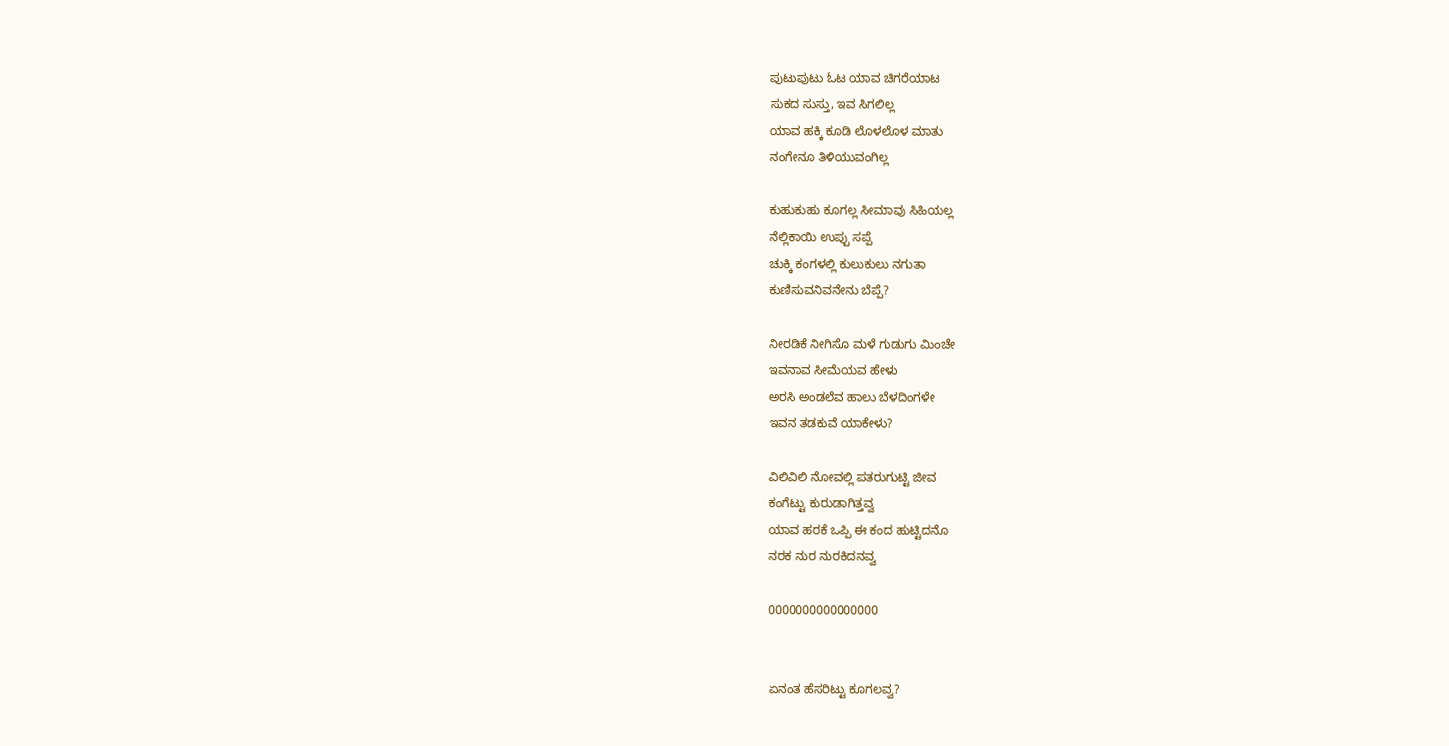ಪುಟುಪುಟು ಓಟ ಯಾವ ಚಿಗರೆಯಾಟ
ಸುಕದ ಸುಸ್ತು, ಇವ ಸಿಗಲಿಲ್ಲ
ಯಾವ ಹಕ್ಕಿ ಕೂಡಿ ಲೊಳಲೊಳ ಮಾತು
ನಂಗೇನೂ ತಿಳಿಯುವಂಗಿಲ್ಲ

ಕುಹುಕುಹು ಕೂಗಲ್ಲ ಸೀಮಾವು ಸಿಹಿಯಲ್ಲ
ನೆಲ್ಲಿಕಾಯಿ ಉಪ್ಪು ಸಪ್ಪೆ
ಚುಕ್ಕಿ ಕಂಗಳಲ್ಲಿ ಕುಲುಕುಲು ನಗುತಾ
ಕುಣಿಸುವನಿವನೇನು ಬೆಪ್ಪೆ?

ನೀರಡಿಕೆ ನೀಗಿಸೊ ಮಳೆ ಗುಡುಗು ಮಿಂಚೇ
ಇವನಾವ ಸೀಮೆಯವ ಹೇಳು
ಅರಸಿ ಅಂಡಲೆವ ಹಾಲು ಬೆಳದಿಂಗಳೇ
ಇವನ ತಡಕುವೆ ಯಾಕೇಳು?

ವಿಲಿವಿಲಿ ನೋವಲ್ಲಿ ಪತರುಗುಟ್ಟಿ ಜೀವ
ಕಂಗೆಟ್ಟು ಕುರುಡಾಗಿತ್ತವ್ವ
ಯಾವ ಹರಕೆ ಒಪ್ಪಿ ಈ ಕಂದ ಹುಟ್ಟಿದನೊ
ನರಕ ನುರ ನುರಕಿದನವ್ವ

0000000000000000


ಏನಂತ ಹೆಸರಿಟ್ಟು ಕೂಗಲವ್ವ?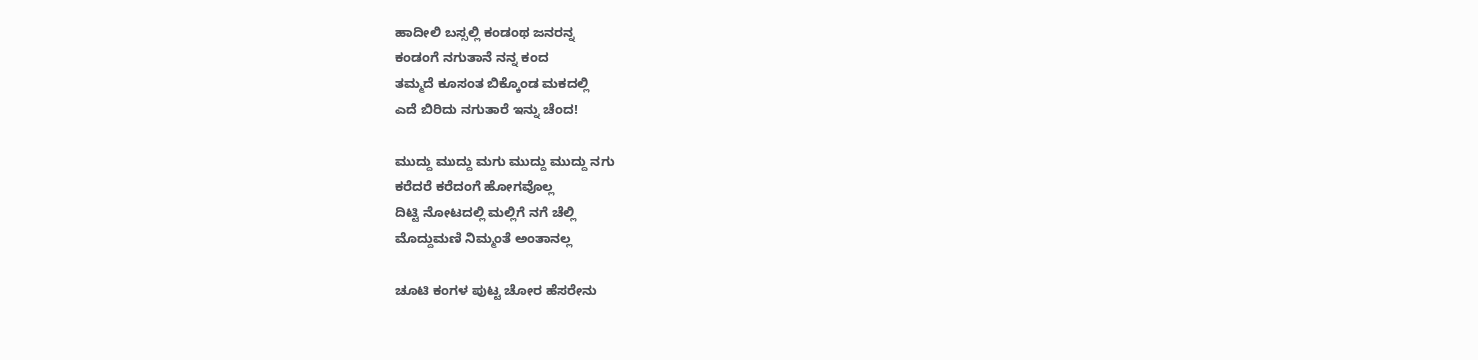ಹಾದೀಲಿ ಬಸ್ಸಲ್ಲಿ ಕಂಡಂಥ ಜನರನ್ನ
ಕಂಡಂಗೆ ನಗುತಾನೆ ನನ್ನ ಕಂದ
ತಮ್ಮದೆ ಕೂಸಂತ ಬಿಕ್ಕೊಂಡ ಮಕದಲ್ಲಿ
ಎದೆ ಬಿರಿದು ನಗುತಾರೆ ಇನ್ನು ಚೆಂದ!

ಮುದ್ದು ಮುದ್ದು ಮಗು ಮುದ್ದು ಮುದ್ದು ನಗು
ಕರೆದರೆ ಕರೆದಂಗೆ ಹೋಗವೊಲ್ಲ
ದಿಟ್ಟಿ ನೋಟದಲ್ಲಿ ಮಲ್ಲಿಗೆ ನಗೆ ಚೆಲ್ಲಿ
ಮೊದ್ದುಮಣಿ ನಿಮ್ಮಂತೆ ಅಂತಾನಲ್ಲ

ಚೂಟಿ ಕಂಗಳ ಪುಟ್ಟ ಚೋರ ಹೆಸರೇನು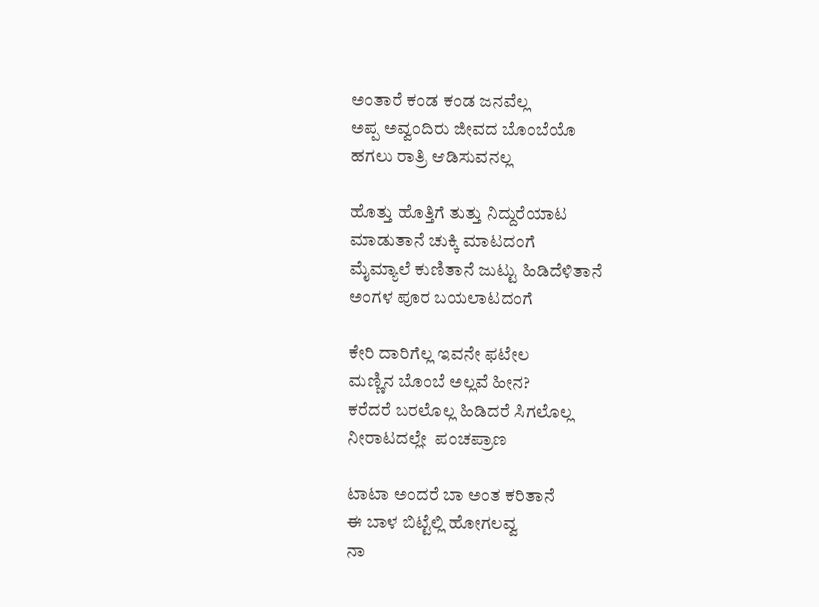ಅಂತಾರೆ ಕಂಡ ಕಂಡ ಜನವೆಲ್ಲ
ಅಪ್ಪ ಅವ್ವಂದಿರು ಜೀವದ ಬೊಂಬೆಯೊ
ಹಗಲು ರಾತ್ರಿ ಆಡಿಸುವನಲ್ಲ

ಹೊತ್ತು ಹೊತ್ತಿಗೆ ತುತ್ತು ನಿದ್ದುರೆಯಾಟ
ಮಾಡುತಾನೆ ಚುಕ್ಕಿ ಮಾಟದಂಗೆ
ಮೈಮ್ಯಾಲೆ ಕುಣಿತಾನೆ ಜುಟ್ಟು ಹಿಡಿದೆಳಿತಾನೆ
ಅಂಗಳ ಪೂರ ಬಯಲಾಟದಂಗೆ

ಕೇರಿ ದಾರಿಗೆಲ್ಲ ಇವನೇ ಫಟೇಲ
ಮಣ್ಣಿನ ಬೊಂಬೆ ಅಲ್ಲವೆ ಹೀನ?
ಕರೆದರೆ ಬರಲೊಲ್ಲ ಹಿಡಿದರೆ ಸಿಗಲೊಲ್ಲ
ನೀರಾಟದಲ್ಲೇ  ಪಂಚಪ್ರಾಣ

ಟಾಟಾ ಅಂದರೆ ಬಾ ಅಂತ ಕರಿತಾನೆ
ಈ ಬಾಳ ಬಿಟ್ಟೆಲ್ಲಿ ಹೋಗಲವ್ವ
ನಾ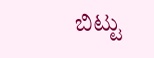ಬಿಟ್ಟು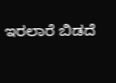ಇರಲಾರೆ ಬಿಡದೆ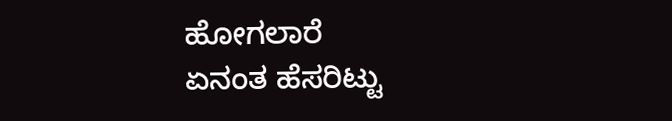ಹೋಗಲಾರೆ
ಏನಂತ ಹೆಸರಿಟ್ಟು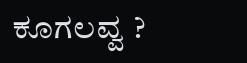ಕೂಗಲವ್ವ ?